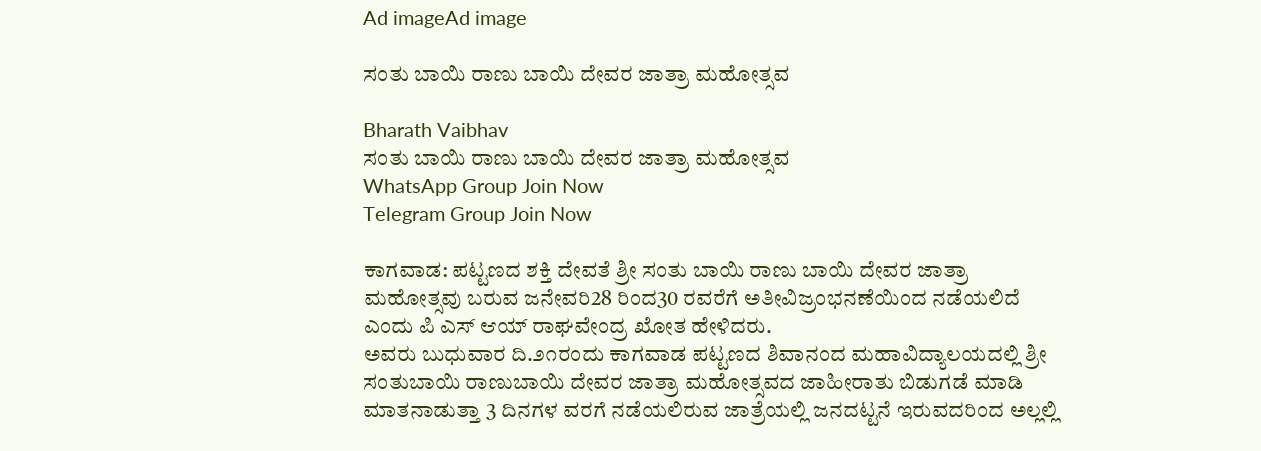Ad imageAd image

ಸಂತು ಬಾಯಿ ರಾಣು ಬಾಯಿ ದೇವರ ಜಾತ್ರಾ ಮಹೋತ್ಸವ

Bharath Vaibhav
ಸಂತು ಬಾಯಿ ರಾಣು ಬಾಯಿ ದೇವರ ಜಾತ್ರಾ ಮಹೋತ್ಸವ
WhatsApp Group Join Now
Telegram Group Join Now

ಕಾಗವಾಡ: ಪಟ್ಟಣದ ಶಕ್ತಿ ದೇವತೆ ಶ್ರೀ ಸಂತು ಬಾಯಿ ರಾಣು ಬಾಯಿ ದೇವರ ಜಾತ್ರಾ ಮಹೋತ್ಸವು ಬರುವ ಜನೇವರಿ28 ರಿಂದ30 ರವರೆಗೆ ಅತೀವಿಜ್ರಂಭನಣೆಯಿಂದ ನಡೆಯಲಿದೆ ಎಂದು ಪಿ ಎಸ್ ಆಯ್ ರಾಘವೇಂದ್ರ ಖೋತ ಹೇಳಿದರು.
ಅವರು ಬುಧುವಾರ ದಿ.೨೧ರಂದು ಕಾಗವಾಡ ಪಟ್ಟಣದ ಶಿವಾನಂದ ಮಹಾವಿದ್ಯಾಲಯದಲ್ಲಿ ಶ್ರೀ ಸಂತುಬಾಯಿ ರಾಣುಬಾಯಿ ದೇವರ ಜಾತ್ರಾ ಮಹೋತ್ಸವದ ಜಾಹೀರಾತು ಬಿಡುಗಡೆ ಮಾಡಿ ಮಾತನಾಡುತ್ತಾ 3 ದಿನಗಳ ವರಗೆ ನಡೆಯಲಿರುವ ಜಾತ್ರೆಯಲ್ಲಿ ಜನದಟ್ಟನೆ ಇರುವದರಿಂದ ಅಲ್ಲಲ್ಲಿ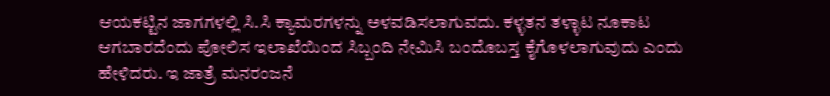ಆಯಕಟ್ಟಿನ ಜಾಗಗಳಲ್ಲಿ ಸಿ.ಸಿ ಕ್ಯಾಮರಗಳನ್ನು ಅಳವಡಿಸಲಾಗುವದು. ಕಳ್ಳತನ ತಳ್ಳಾಟ ನೂಕಾಟ ಆಗಬಾರದೆಂದು ಪೋಲಿಸ ಇಲಾಖೆಯಿಂದ ಸಿಬ್ಬಂದಿ ನೇಮಿಸಿ ಬಂದೊಬಸ್ತ ಕೈಗೊಳಲಾಗುವುದು ಎಂದು ಹೇಳಿದರು. ಇ ಜಾತ್ರೆ ಮನರಂಜನೆ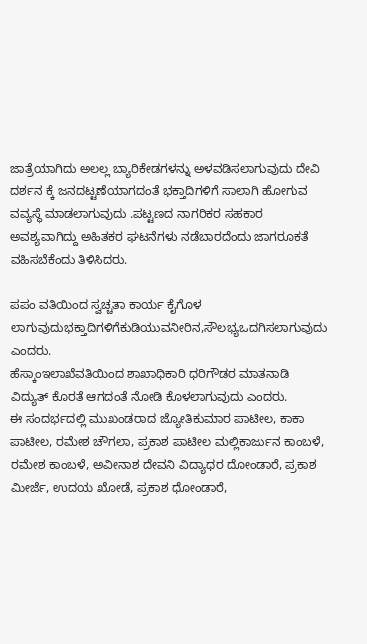ಜಾತ್ರೆಯಾಗಿದು ಅಲಲ್ಲ ಬ್ಯಾರಿಕೇಡಗಳನ್ನು ಅಳವಡಿಸಲಾಗುವುದು ದೇವಿ ದರ್ಶನ ಕ್ಕೆ ಜನದಟ್ಟಣೆಯಾಗದಂತೆ ಭಕ್ತಾದಿಗಳಿಗೆ ಸಾಲಾಗಿ ಹೋಗುವ ವವ್ಯಸ್ಥೆ ಮಾಡಲಾಗುವುದು .ಪಟ್ಟಣದ ನಾಗರಿಕರ ಸಹಕಾರ ಅವಶ್ಯವಾಗಿದ್ದು ಅಹಿತಕರ ಘಟನೆಗಳು ನಡೆಬಾರದೆಂದು ಜಾಗರೂಕತೆ ವಹಿಸಬೆಕೆಂದು ತಿಳಿಸಿದರು.

ಪಪಂ ವತಿಯಿಂದ ಸ್ವಚ್ಚತಾ ಕಾರ್ಯ ಕೈಗೊಳ ಲಾಗುವುದುಭಕ್ತಾದಿಗಳಿಗೆಕುಡಿಯುವನೀರಿನ,ಸೌಲಭ್ಯಒದಗಿಸಲಾಗುವುದು ಎಂದರು.
ಹೆಸ್ಕಾಂಇಲಾಖೆವತಿಯಿಂದ ಶಾಖಾಧಿಕಾರಿ ಧರಿಗೌಡರ ಮಾತನಾಡಿ ವಿದ್ಯುತ್ ಕೊರತೆ ಆಗದಂತೆ ನೋಡಿ ಕೊಳಲಾಗುವುದು ಎಂದರು.
ಈ ಸಂದರ್ಭದಲ್ಲಿ ಮುಖಂಡರಾದ ಜ್ಯೋತಿಕುಮಾರ ಪಾಟೀಲ, ಕಾಕಾ ಪಾಟೀಲ, ರಮೇಶ ಚೌಗಲಾ, ಪ್ರಕಾಶ ಪಾಟೀಲ ಮಲ್ಲಿಕಾರ್ಜುನ ಕಾಂಬಳೆ, ರಮೇಶ ಕಾಂಬಳೆ, ಅವೀನಾಶ ದೇವನಿ ವಿದ್ಯಾಧರ ದೋಂಡಾರೆ, ಪ್ರಕಾಶ ಮೀರ್ಜೆ, ಉದಯ ಖೋಡೆ, ಪ್ರಕಾಶ ಧೋಂಡಾರೆ,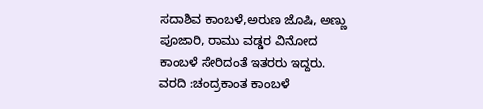ಸದಾಶಿವ ಕಾಂಬಳೆ,ಅರುಣ ಜೊಷಿ, ಅಣ್ಣು ಪೂಜಾರಿ, ರಾಮು ವಡ್ಡರ ವಿನೋದ ಕಾಂಬಳೆ ಸೇರಿದಂತೆ ಇತರರು ಇದ್ದರು.
ವರದಿ :ಚಂದ್ರಕಾಂತ ಕಾಂಬಳೆ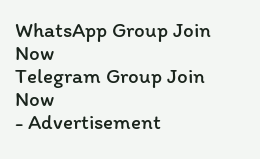WhatsApp Group Join Now
Telegram Group Join Now
- Advertisement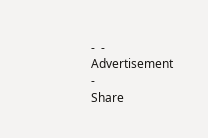-  - Advertisement -
Share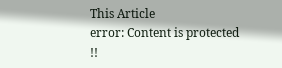This Article
error: Content is protected !!